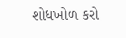શોધખોળ કરો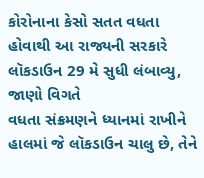કોરોનાના કેસો સતત વધતા હોવાથી આ રાજ્યની સરકારે લૉકડાઉન 29 મે સુધી લંબાવ્યુ, જાણો વિગતે
વધતા સંક્રમણને ધ્યાનમાં રાખીને હાલમાં જે લૉકડાઉન ચાલુ છે, તેને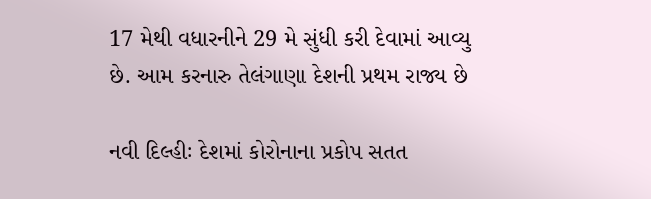17 મેથી વધારનીને 29 મે સુંધી કરી દેવામાં આવ્યુ છે. આમ કરનારુ તેલંગાણા દેશની પ્રથમ રાજ્ય છે

નવી દિલ્હીઃ દેશમાં કોરોનાના પ્રકોપ સતત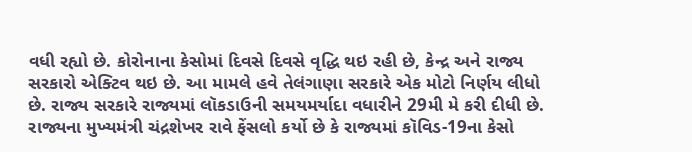વધી રહ્યો છે. કોરોનાના કેસોમાં દિવસે દિવસે વૃદ્ધિ થઇ રહી છે, કેન્દ્ર અને રાજ્ય સરકારો એક્ટિવ થઇ છે. આ મામલે હવે તેલંગાણા સરકારે એક મોટો નિર્ણય લીધો છે. રાજ્ય સરકારે રાજ્યમાં લૉકડાઉની સમયમર્યાદા વધારીને 29મી મે કરી દીધી છે. રાજ્યના મુખ્યમંત્રી ચંદ્રશેખર રાવે ફેંસલો કર્યો છે કે રાજ્યમાં કૉવિડ-19ના કેસો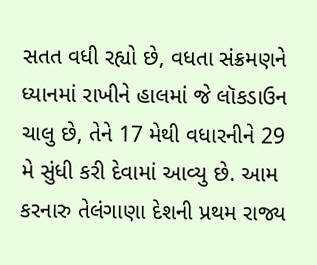સતત વધી રહ્યો છે, વધતા સંક્રમણને ધ્યાનમાં રાખીને હાલમાં જે લૉકડાઉન ચાલુ છે, તેને 17 મેથી વધારનીને 29 મે સુંધી કરી દેવામાં આવ્યુ છે. આમ કરનારુ તેલંગાણા દેશની પ્રથમ રાજ્ય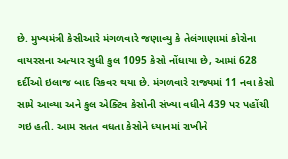છે. મુખ્યમંત્રી કેસીઆરે મંગળવારે જણાવ્યુ કે તેલંગાણામાં કોરોના વાયરસના અત્યાર સુધી કુલ 1095 કેસો નોંધાયા છે, આમાં 628 દર્દીઓ ઇલાજ બાદ રિકવર થયા છે. મંગળવારે રાજ્યમાં 11 નવા કેસો સામે આવ્યા અને કુલ એક્ટિવ કેસોની સંખ્યા વધીને 439 પર પહોંચી ગઇ હતી. આમ સતત વધતા કેસોને ધ્યાનમાં રાખીને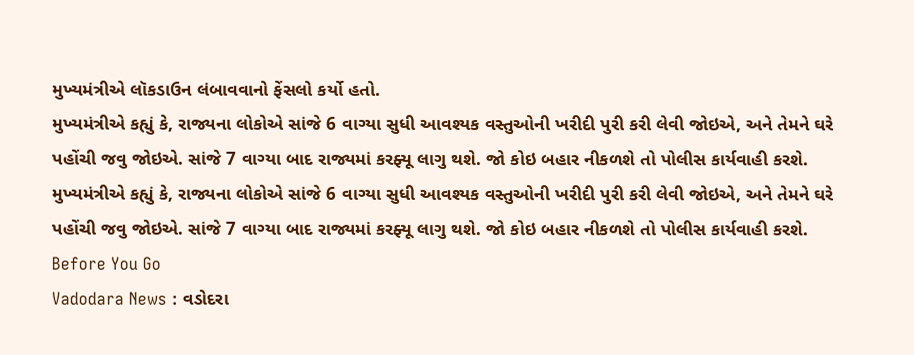મુખ્યમંત્રીએ લૉકડાઉન લંબાવવાનો ફેંસલો કર્યો હતો.
મુખ્યમંત્રીએ કહ્યું કે, રાજ્યના લોકોએ સાંજે 6 વાગ્યા સુધી આવશ્યક વસ્તુઓની ખરીદી પુરી કરી લેવી જોઇએ, અને તેમને ઘરે પહોંચી જવુ જોઇએ. સાંજે 7 વાગ્યા બાદ રાજ્યમાં કરફ્યૂ લાગુ થશે. જો કોઇ બહાર નીકળશે તો પોલીસ કાર્યવાહી કરશે.
મુખ્યમંત્રીએ કહ્યું કે, રાજ્યના લોકોએ સાંજે 6 વાગ્યા સુધી આવશ્યક વસ્તુઓની ખરીદી પુરી કરી લેવી જોઇએ, અને તેમને ઘરે પહોંચી જવુ જોઇએ. સાંજે 7 વાગ્યા બાદ રાજ્યમાં કરફ્યૂ લાગુ થશે. જો કોઇ બહાર નીકળશે તો પોલીસ કાર્યવાહી કરશે. Before You Go
Vadodara News : વડોદરા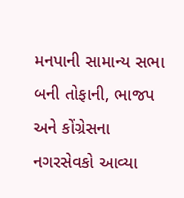મનપાની સામાન્ય સભા બની તોફાની, ભાજપ અને કોંગ્રેસના નગરસેવકો આવ્યા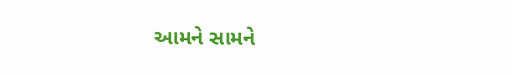આમને સામને